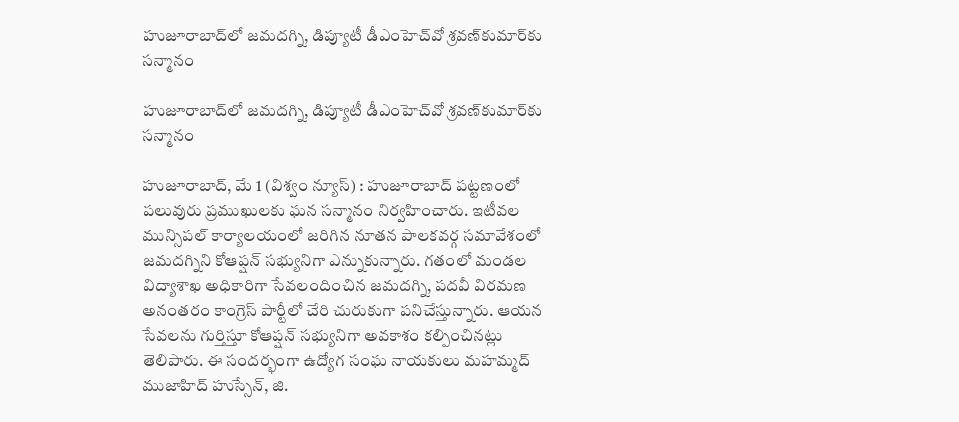హుజూరాబాద్‌లో జమదగ్ని, డిప్యూటీ డీఎంహెచ్‌వో శ్రవణ్‌కుమార్‌కు సన్మానం

హుజూరాబాద్‌లో జమదగ్ని, డిప్యూటీ డీఎంహెచ్‌వో శ్రవణ్‌కుమార్‌కు సన్మానం

హుజూరాబాద్, మే 1 (విశ్వం న్యూస్) : హుజూరాబాద్ పట్టణంలో పలువురు ప్రముఖులకు ఘన సన్మానం నిర్వహించారు. ఇటీవల మున్సిపల్ కార్యాలయంలో జరిగిన నూతన పాలకవర్గ సమావేశంలో జమదగ్నిని కోఆప్షన్ సభ్యునిగా ఎన్నుకున్నారు. గతంలో మండల విద్యాశాఖ అధికారిగా సేవలందించిన జమదగ్ని, పదవీ విరమణ అనంతరం కాంగ్రెస్ పార్టీలో చేరి చురుకుగా పనిచేస్తున్నారు. ఆయన సేవలను గుర్తిస్తూ కోఆప్షన్ సభ్యునిగా అవకాశం కల్పించినట్లు తెలిపారు. ఈ సందర్భంగా ఉద్యోగ సంఘ నాయకులు మహమ్మద్ ముజాహిద్ హుస్సేన్, జి.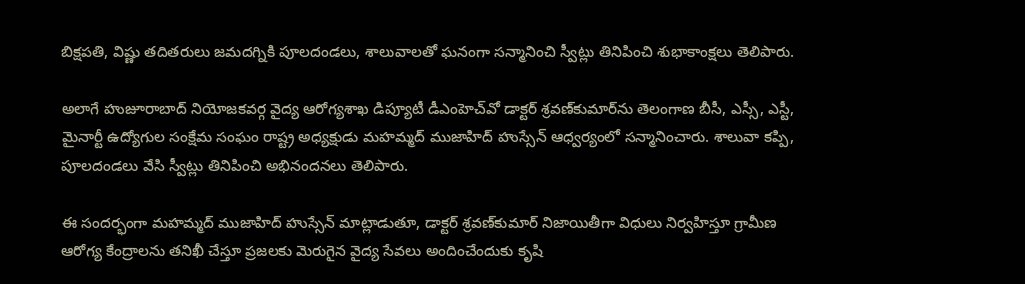బిక్షపతి, విష్ణు తదితరులు జమదగ్నికి పూలదండలు, శాలువాలతో ఘనంగా సన్మానించి స్వీట్లు తినిపించి శుభాకాంక్షలు తెలిపారు.

అలాగే హుజూరాబాద్ నియోజకవర్గ వైద్య ఆరోగ్యశాఖ డిప్యూటీ డీఎంహెచ్‌వో డాక్టర్ శ్రవణ్‌కుమార్‌ను తెలంగాణ బీసీ, ఎస్సీ, ఎస్టీ, మైనార్టీ ఉద్యోగుల సంక్షేమ సంఘం రాష్ట్ర అధ్యక్షుడు మహమ్మద్ ముజాహిద్ హుస్సేన్ ఆధ్వర్యంలో సన్మానించారు. శాలువా కప్పి, పూలదండలు వేసి స్వీట్లు తినిపించి అభినందనలు తెలిపారు.

ఈ సందర్భంగా మహమ్మద్ ముజాహిద్ హుస్సేన్ మాట్లాడుతూ, డాక్టర్ శ్రవణ్‌కుమార్ నిజాయితీగా విధులు నిర్వహిస్తూ గ్రామీణ ఆరోగ్య కేంద్రాలను తనిఖీ చేస్తూ ప్రజలకు మెరుగైన వైద్య సేవలు అందించేందుకు కృషి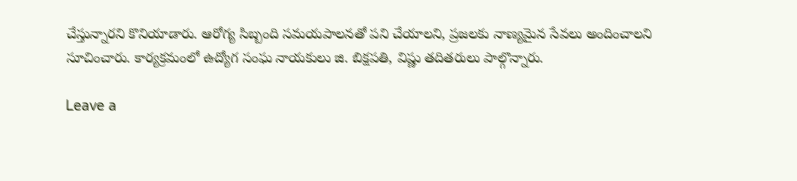చేస్తున్నారని కొనియాడారు. ఆరోగ్య సిబ్బంది సమయపాలనతో పని చేయాలని, ప్రజలకు నాణ్యమైన సేవలు అందించాలని సూచించారు. కార్యక్రమంలో ఉద్యోగ సంఘ నాయకులు జి. బిక్షపతి, విష్ణు తదితరులు పాల్గొన్నారు.

Leave a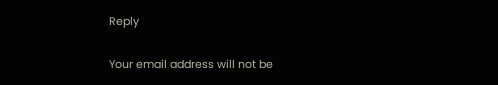Reply

Your email address will not be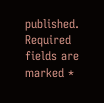published. Required fields are marked *